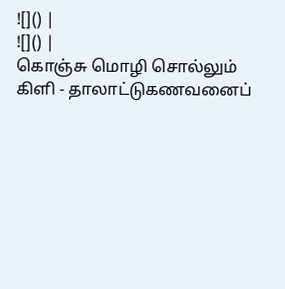![]() |
![]() |
கொஞ்சு மொழி சொல்லும் கிளி - தாலாட்டுகணவனைப்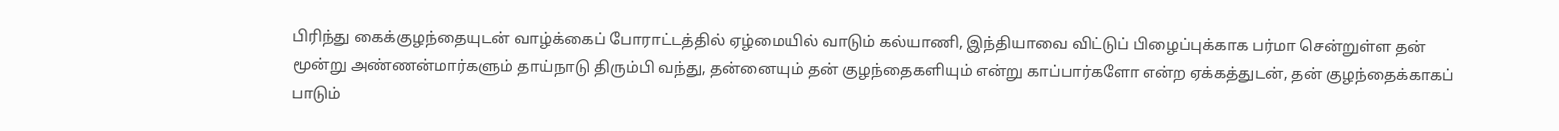பிரிந்து கைக்குழந்தையுடன் வாழ்க்கைப் போராட்டத்தில் ஏழ்மையில் வாடும் கல்யாணி, இந்தியாவை விட்டுப் பிழைப்புக்காக பர்மா சென்றுள்ள தன் மூன்று அண்ணன்மார்களும் தாய்நாடு திரும்பி வந்து, தன்னையும் தன் குழந்தைகளியும் என்று காப்பார்களோ என்ற ஏக்கத்துடன், தன் குழந்தைக்காகப் பாடும்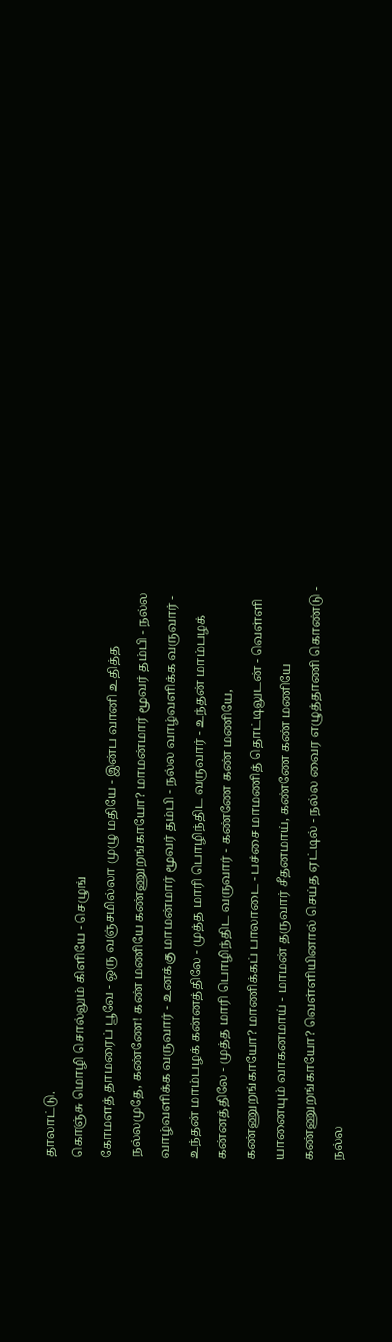தாலாட்டு.
கொஞ்சு மொழி சொல்லும் கிளியே - செழுங்
கோமளத் தாமரைப் பூவே - ஒரு வஞ்சமில்லா முழு மதியே - இன்ப வானி உதித்த நல்லமுதே, கண்ணே! கண் மணியே கண்ணுறங்காயோ? மாமன்மார் மூவர் தம்பி - நல்ல வாழ்வளிக்க வருவார் - உனக்கு மாமன்மார் மூவர் தம்பி - நல்ல வாழ்வளிக்க வருவார் - உந்தன் மாம்பழக் கன்னத்திலே - முத்த மாரி பொழிந்திட வருவார் - உந்தன் மாம்பழக் கன்னத்திலே - முத்த மாரி பொழிந்திட வருவார் - கண்ணே கண் மணியே, கண்ணுறங்காயோ? மாணிக்கப் பாலாடை - பச்சை மாமணித் தொட்டிலுடன் - வெள்ளி யானையும் வாகனமாய் - மாமன் தருவார் சீதனமாய், கண்ணே கண் மணியே கண்ணுறங்காயோ? வெள்ளியினால் செய்த ஏட்டில் - நல்ல வைர எழுத்தாணி கொண்டு - நல்ல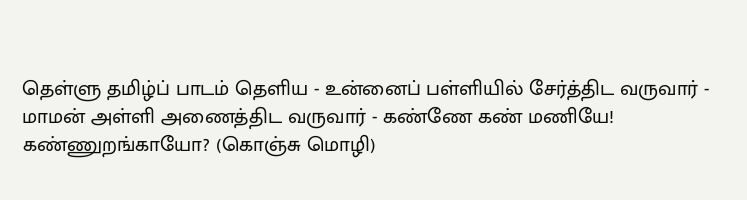தெள்ளு தமிழ்ப் பாடம் தெளிய - உன்னைப் பள்ளியில் சேர்த்திட வருவார் - மாமன் அள்ளி அணைத்திட வருவார் - கண்ணே கண் மணியே! கண்ணுறங்காயோ? (கொஞ்சு மொழி)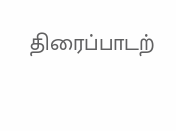திரைப்பாடற்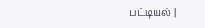பட்டியல் |